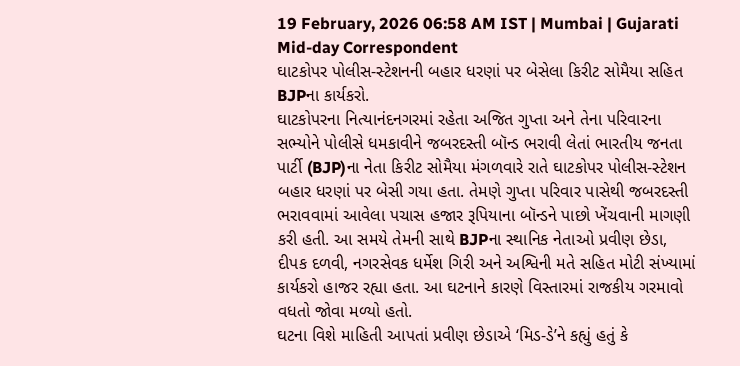19 February, 2026 06:58 AM IST | Mumbai | Gujarati Mid-day Correspondent
ઘાટકોપર પોલીસ-સ્ટેશનની બહાર ધરણાં પર બેસેલા કિરીટ સોમૈયા સહિત BJPના કાર્યકરો.
ઘાટકોપરના નિત્યાનંદનગરમાં રહેતા અજિત ગુપ્તા અને તેના પરિવારના સભ્યોને પોલીસે ધમકાવીને જબરદસ્તી બૉન્ડ ભરાવી લેતાં ભારતીય જનતા પાર્ટી (BJP)ના નેતા કિરીટ સોમૈયા મંગળવારે રાતે ઘાટકોપર પોલીસ-સ્ટેશન બહાર ધરણાં પર બેસી ગયા હતા. તેમણે ગુપ્તા પરિવાર પાસેથી જબરદસ્તી ભરાવવામાં આવેલા પચાસ હજાર રૂપિયાના બૉન્ડને પાછો ખેંચવાની માગણી કરી હતી. આ સમયે તેમની સાથે BJPના સ્થાનિક નેતાઓ પ્રવીણ છેડા, દીપક દળવી, નગરસેવક ધર્મેશ ગિરી અને અશ્વિની મતે સહિત મોટી સંખ્યામાં કાર્યકરો હાજર રહ્યા હતા. આ ઘટનાને કારણે વિસ્તારમાં રાજકીય ગરમાવો વધતો જોવા મળ્યો હતો.
ઘટના વિશે માહિતી આપતાં પ્રવીણ છેડાએ ‘મિડ-ડે’ને કહ્યું હતું કે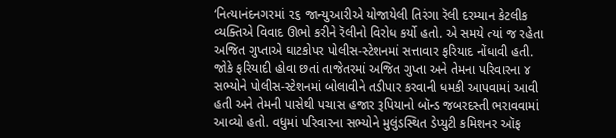‘નિત્યાનંદનગરમાં ૨૬ જાન્યુઆરીએ યોજાયેલી તિરંગા રૅલી દરમ્યાન કેટલીક વ્યક્તિએ વિવાદ ઊભો કરીને રૅલીનો વિરોધ કર્યો હતો. એ સમયે ત્યાં જ રહેતા અજિત ગુપ્તાએ ઘાટકોપર પોલીસ-સ્ટેશનમાં સત્તાવાર ફરિયાદ નોંધાવી હતી. જોકે ફરિયાદી હોવા છતાં તાજેતરમાં અજિત ગુપ્તા અને તેમના પરિવારના ૪ સભ્યોને પોલીસ-સ્ટેશનમાં બોલાવીને તડીપાર કરવાની ધમકી આપવામાં આવી હતી અને તેમની પાસેથી પચાસ હજાર રૂપિયાનો બૉન્ડ જબરદસ્તી ભરાવવામાં આવ્યો હતો. વધુમાં પરિવારના સભ્યોને મુલુંડસ્થિત ડેપ્યુટી કમિશનર ઑફ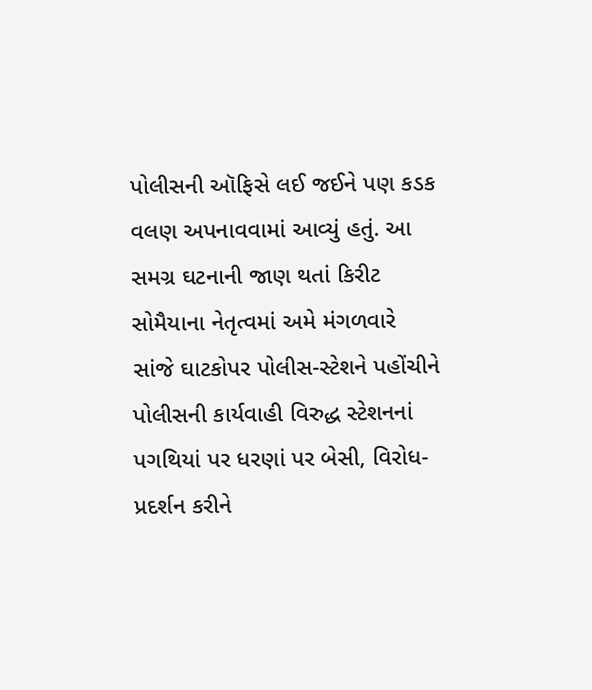પોલીસની ઑફિસે લઈ જઈને પણ કડક વલણ અપનાવવામાં આવ્યું હતું. આ સમગ્ર ઘટનાની જાણ થતાં કિરીટ સોમૈયાના નેતૃત્વમાં અમે મંગળવારે સાંજે ઘાટકોપર પોલીસ-સ્ટેશને પહોંચીને પોલીસની કાર્યવાહી વિરુદ્ધ સ્ટેશનનાં પગથિયાં પર ધરણાં પર બેસી, વિરોધ-પ્રદર્શન કરીને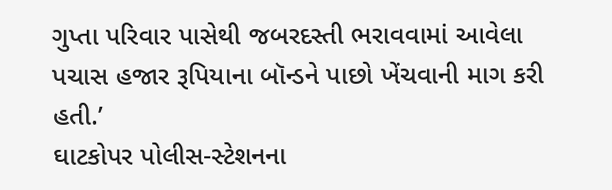ગુપ્તા પરિવાર પાસેથી જબરદસ્તી ભરાવવામાં આવેલા પચાસ હજાર રૂપિયાના બૉન્ડને પાછો ખેંચવાની માગ કરી હતી.’
ઘાટકોપર પોલીસ-સ્ટેશનના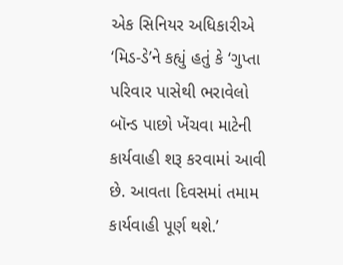એક સિનિયર અધિકારીએ ‘મિડ-ડે’ને કહ્યું હતું કે ‘ગુપ્તા પરિવાર પાસેથી ભરાવેલો બૉન્ડ પાછો ખેંચવા માટેની કાર્યવાહી શરૂ કરવામાં આવી છે. આવતા દિવસમાં તમામ કાર્યવાહી પૂર્ણ થશે.’